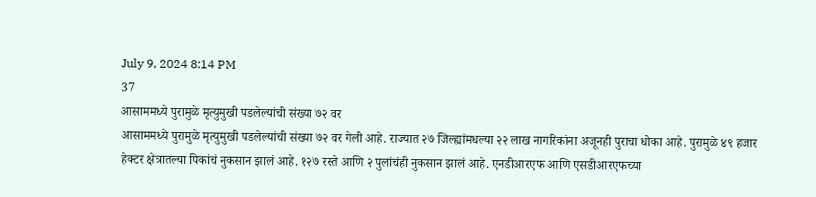July 9, 2024 8:14 PM
37
आसाममध्ये पुरामुळे मृत्युमुखी पडलेल्यांची संख्या ७२ वर
आसाममध्ये पुरामुळे मृत्युमुखी पडलेल्यांची संख्या ७२ वर गेली आहे. राज्यात २७ जिल्ह्यांमधल्या २२ लाख नागरिकांना अजूनही पुराचा धोका आहे. पुरामुळे ४९ हजार हेक्टर क्षेत्रातल्या पिकांचं नुकसान झालं आहे. १२७ रस्ते आणि २ पुलांचंही नुकसान झालं आहे. एनडीआरएफ आणि एसडीआरएफच्या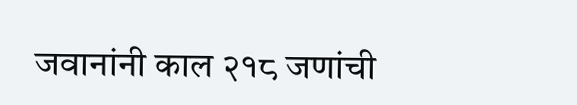जवानांनी काल २१८ जणांची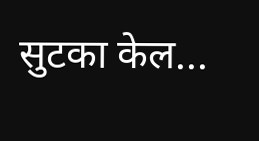सुटका केल...